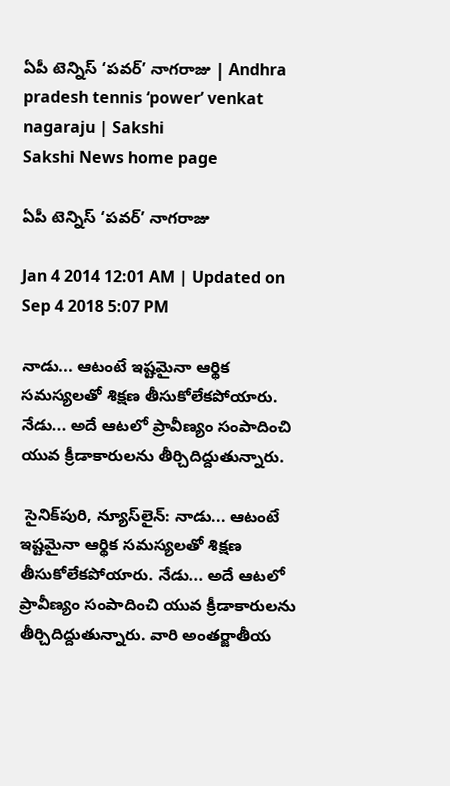ఏపీ టెన్నిస్ ‘పవర్’ నాగరాజు | Andhra pradesh tennis ‘power’ venkat nagaraju | Sakshi
Sakshi News home page

ఏపీ టెన్నిస్ ‘పవర్’ నాగరాజు

Jan 4 2014 12:01 AM | Updated on Sep 4 2018 5:07 PM

నాడు... ఆటంటే ఇష్టమైనా ఆర్థిక సమస్యలతో శిక్షణ తీసుకోలేకపోయారు. నేడు... అదే ఆటలో ప్రావీణ్యం సంపాదించి యువ క్రీడాకారులను తీర్చిదిద్దుతున్నారు.

 సైనిక్‌పురి, న్యూస్‌లైన్: నాడు... ఆటంటే ఇష్టమైనా ఆర్థిక సమస్యలతో శిక్షణ తీసుకోలేకపోయారు. నేడు... అదే ఆటలో ప్రావీణ్యం సంపాదించి యువ క్రీడాకారులను తీర్చిదిద్దుతున్నారు. వారి అంతర్జాతీయ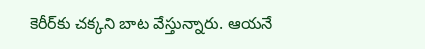కెరీర్‌కు చక్కని బాట వేస్తున్నారు. ఆయనే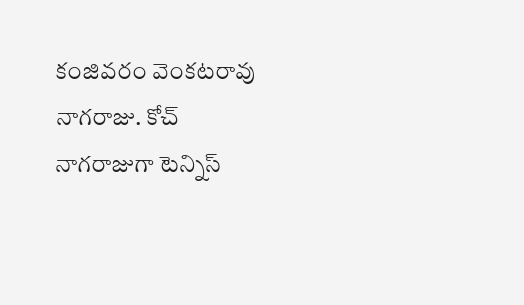కంజివరం వెంకటరావు నాగరాజు. కోచ్ నాగరాజుగా టెన్నిస్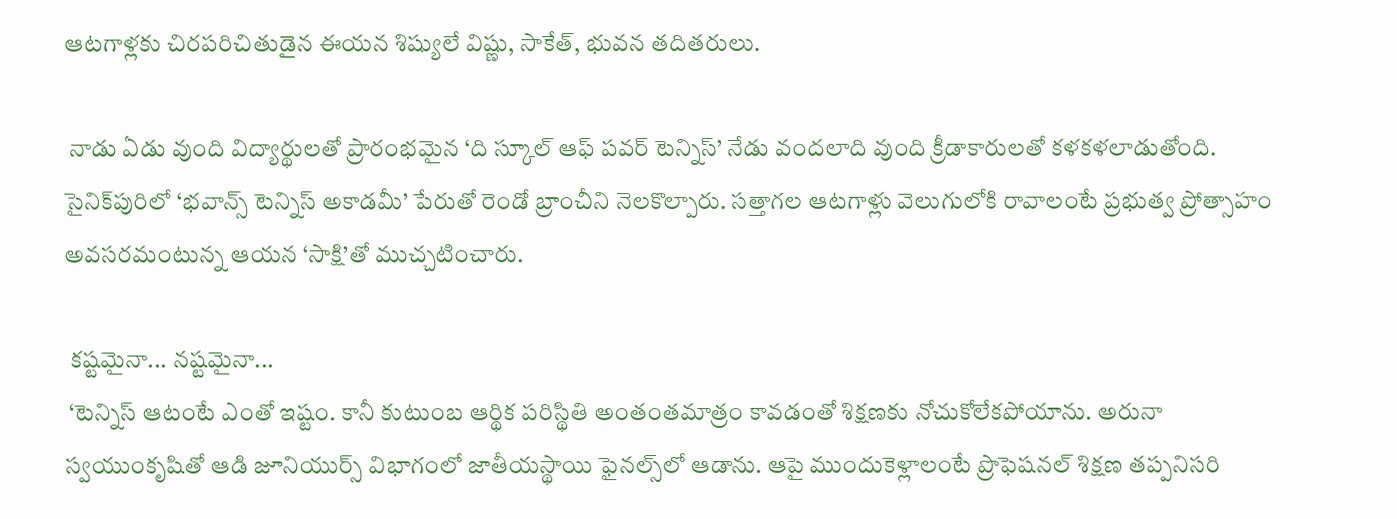ఆటగాళ్లకు చిరపరిచితుడైన ఈయన శిష్యులే విష్ణు, సాకేత్, భువన తదితరులు.

 నాడు ఏడు వుంది విద్యార్థులతో ప్రారంభమైన ‘ది స్కూల్ ఆఫ్ పవర్ టెన్నిస్’ నేడు వందలాది వుంది క్రీడాకారులతో కళకళలాడుతోంది. సైనిక్‌పురిలో ‘భవాన్స్ టెన్నిస్ అకాడమీ’ పేరుతో రెండో బ్రాంచీని నెలకొల్పారు. సత్తాగల ఆటగాళ్లు వెలుగులోకి రావాలంటే ప్రభుత్వ ప్రోత్సాహం అవసరమంటున్న ఆయన ‘సాక్షి’తో ముచ్చటించారు.

 కష్టమైనా... నష్టమైనా...
 ‘టెన్నిస్ ఆటంటే ఎంతో ఇష్టం. కానీ కుటుంబ ఆర్థిక పరిస్థితి అంతంతమాత్రం కావడంతో శిక్షణకు నోచుకోలేకపోయాను. అరునా స్వయుంకృషితో ఆడి జూనియుర్స్ విభాగంలో జాతీయస్థాయి ఫైనల్స్‌లో ఆడాను. ఆపై ముందుకెళ్లాలంటే ప్రొఫెషనల్ శిక్షణ తప్పనిసరి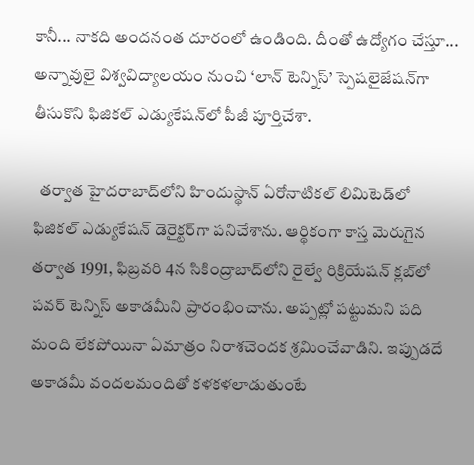కానీ... నాకది అందనంత దూరంలో ఉండింది. దీంతో ఉద్యోగం చేస్తూ... అన్నావులై విశ్వవిద్యాలయం నుంచి ‘లాన్ టెన్నిస్’ స్పెషలైజేషన్‌గా తీసుకొని ఫిజికల్ ఎడ్యుకేషన్‌లో పీజీ పూర్తిచేశా.

  తర్వాత హైదరాబాద్‌లోని హిందుస్థాన్ ఏరోనాటికల్ లిమిటెడ్‌లో ఫిజికల్ ఎడ్యుకేషన్ డెరైక్టర్‌గా పనిచేశాను. ఆర్థికంగా కాస్త మెరుగైన తర్వాత 1991, ఫిబ్రవరి 4న సికింద్రాబాద్‌లోని రైల్వే రిక్రియేషన్ క్లబ్‌లో పవర్ టెన్నిస్ అకాడమీని ప్రారంభించాను. అప్పట్లో పట్టుమని పది మంది లేకపోయినా ఏమాత్రం నిరాశచెందక శ్రమించేవాడిని. ఇప్పుడదే అకాడమీ వందలమందితో కళకళలాడుతుంటే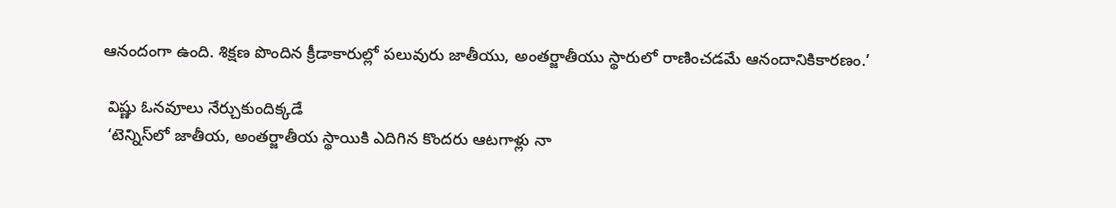ఆనందంగా ఉంది. శిక్షణ పొందిన క్రీడాకారుల్లో పలువురు జాతీయు, అంతర్జాతీయు స్థారులో రాణించడమే ఆనందానికికారణం.’

 విష్ణు ఓనవూలు నేర్చుకుందిక్కడే
 ‘టెన్నిస్‌లో జాతీయ, అంతర్జాతీయ స్థాయికి ఎదిగిన కొందరు ఆటగాళ్లు నా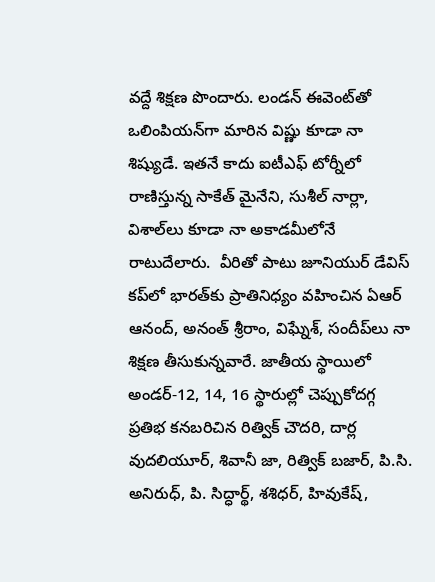వద్దే శిక్షణ పొందారు. లండన్ ఈవెంట్‌తో ఒలింపియన్‌గా మారిన విష్ణు కూడా నా శిష్యుడే. ఇతనే కాదు ఐటీఎఫ్ టోర్నీలో రాణిస్తున్న సాకేత్ మైనేని, సుశీల్ నార్లా, విశాల్‌లు కూడా నా అకాడమీలోనే రాటుదేలారు.  వీరితో పాటు జూనియుర్ డేవిస్ కప్‌లో భారత్‌కు ప్రాతినిధ్యం వహించిన ఏఆర్ ఆనంద్, అనంత్ శ్రీరాం, విఘ్నేశ్, సందీప్‌లు నా శిక్షణ తీసుకున్నవారే. జాతీయ స్థాయిలో అండర్-12, 14, 16 స్థారుల్లో చెప్పుకోదగ్గ ప్రతిభ కనబరిచిన రిత్విక్ చౌదరి, దార్ల వుదలియూర్, శివానీ జా, రిత్విక్ బజార్, పి.సి. అనిరుధ్, పి. సిద్ధార్థ్, శశిధర్, హివుకేష్,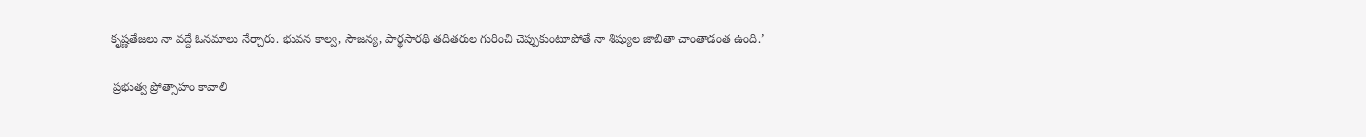కృష్ణతేజలు నా వద్దే ఓనమాలు నేర్చారు. భువన కాల్వ, సౌజన్య, పార్థసారథి తదితరుల గురించి చెప్పుకుంటూపోతే నా శిష్యుల జాబితా చాంతాడంత ఉంది.’

 ప్రభుత్వ ప్రోత్సాహం కావాలి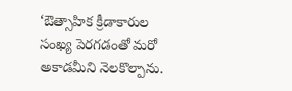‘ఔత్సాహిక క్రీడాకారుల సంఖ్య పెరగడంతో మరో అకాడమీని నెలకొల్పాను.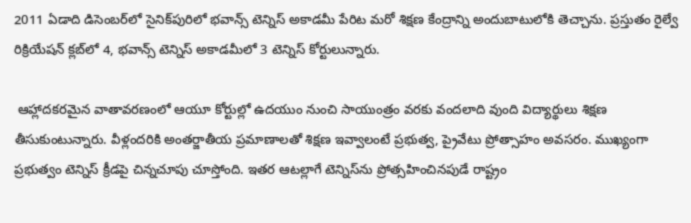2011 ఏడాది డిసెంబర్‌లో సైనిక్‌పురిలో భవాన్స్ టెన్నిస్ అకాడమీ పేరిట మరో శిక్షణ కేంద్రాన్ని అందుబాటులోకి తెచ్చాను. ప్రస్తుతం రైల్వే రిక్రియేషన్ క్లబ్‌లో 4, భవాన్స్ టెన్నిస్ అకాడమీలో 3 టెన్నిస్ కోర్టులున్నారు.

 ఆహ్లాదకరమైన వాతావరణంలో ఆయూ కోర్టుల్లో ఉదయుం నుంచి సాయుంత్రం వరకు వందలాది వుంది విద్యార్థులు శిక్షణ తీసుకుంటున్నారు. వీళ్లందరికి అంతర్జాతీయ ప్రమాణాలతో శిక్షణ ఇవ్వాలంటే ప్రభుత్వ, ప్రైవేటు ప్రోత్సాహం అవసరం. ముఖ్యంగా ప్రభుత్వం టెన్నిస్ క్రీడపై చిన్నచూపు చూస్తోంది. ఇతర ఆటల్లాగే టెన్నిస్‌ను ప్రోత్సహించినపుడే రాష్ట్రం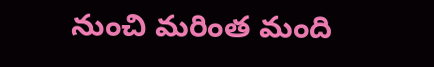నుంచి మరింత మంది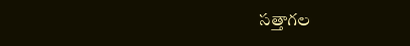సత్తాగల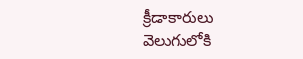క్రీడాకారులు వెలుగులోకి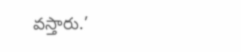వస్తారు.’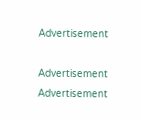Advertisement

Advertisement
Advertisement